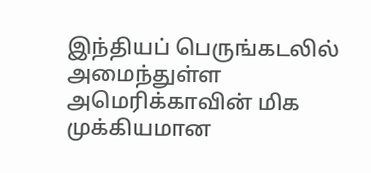இந்தியப் பெருங்கடலில் அமைந்துள்ள அமெரிக்காவின் மிக முக்கியமான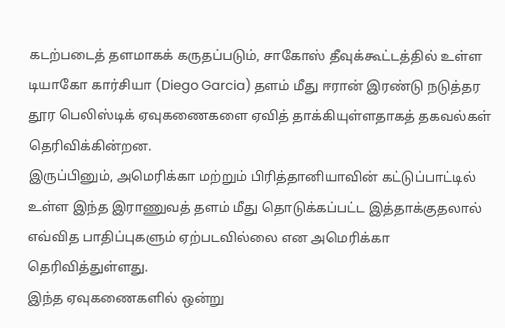கடற்படைத் தளமாகக் கருதப்படும், சாகோஸ் தீவுக்கூட்டத்தில் உள்ள டியாகோ கார்சியா (Diego Garcia) தளம் மீது ஈரான் இரண்டு நடுத்தர தூர பெலிஸ்டிக் ஏவுகணைகளை ஏவித் தாக்கியுள்ளதாகத் தகவல்கள் தெரிவிக்கின்றன.
இருப்பினும், அமெரிக்கா மற்றும் பிரித்தானியாவின் கட்டுப்பாட்டில் உள்ள இந்த இராணுவத் தளம் மீது தொடுக்கப்பட்ட இத்தாக்குதலால் எவ்வித பாதிப்புகளும் ஏற்படவில்லை என அமெரிக்கா தெரிவித்துள்ளது.
இந்த ஏவுகணைகளில் ஒன்று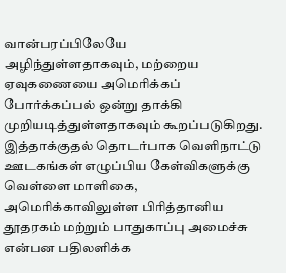வான்பரப்பிலேயே அழிந்துள்ளதாகவும், மற்றைய ஏவுகணையை அமெரிக்கப் போர்க்கப்பல் ஒன்று தாக்கி முறியடித்துள்ளதாகவும் கூறப்படுகிறது.
இத்தாக்குதல் தொடர்பாக வெளிநாட்டு ஊடகங்கள் எழுப்பிய கேள்விகளுக்கு வெள்ளை மாளிகை, அமெரிக்காவிலுள்ள பிரித்தானிய தூதரகம் மற்றும் பாதுகாப்பு அமைச்சு என்பன பதிலளிக்க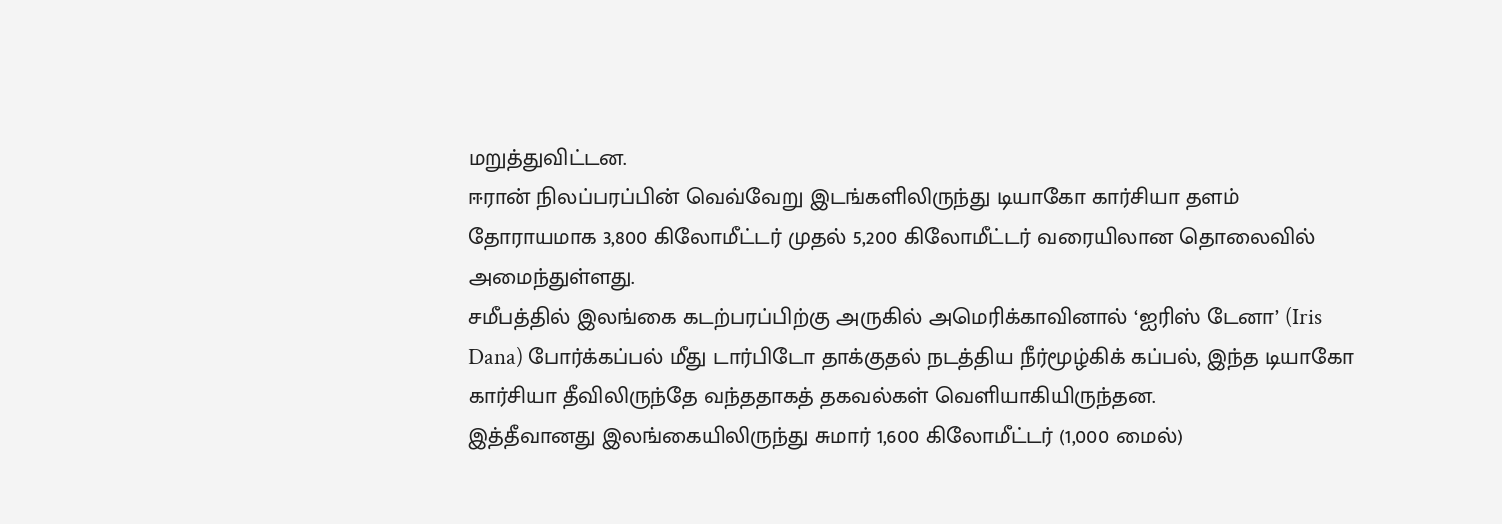மறுத்துவிட்டன.
ஈரான் நிலப்பரப்பின் வெவ்வேறு இடங்களிலிருந்து டியாகோ கார்சியா தளம் தோராயமாக 3,800 கிலோமீட்டர் முதல் 5,200 கிலோமீட்டர் வரையிலான தொலைவில் அமைந்துள்ளது.
சமீபத்தில் இலங்கை கடற்பரப்பிற்கு அருகில் அமெரிக்காவினால் ‘ஐரிஸ் டேனா’ (Iris Dana) போர்க்கப்பல் மீது டார்பிடோ தாக்குதல் நடத்திய நீர்மூழ்கிக் கப்பல், இந்த டியாகோ கார்சியா தீவிலிருந்தே வந்ததாகத் தகவல்கள் வெளியாகியிருந்தன.
இத்தீவானது இலங்கையிலிருந்து சுமார் 1,600 கிலோமீட்டர் (1,000 மைல்)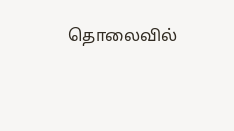தொலைவில்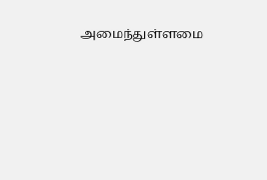அமைந்துள்ளமை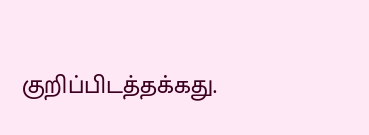குறிப்பிடத்தக்கது.